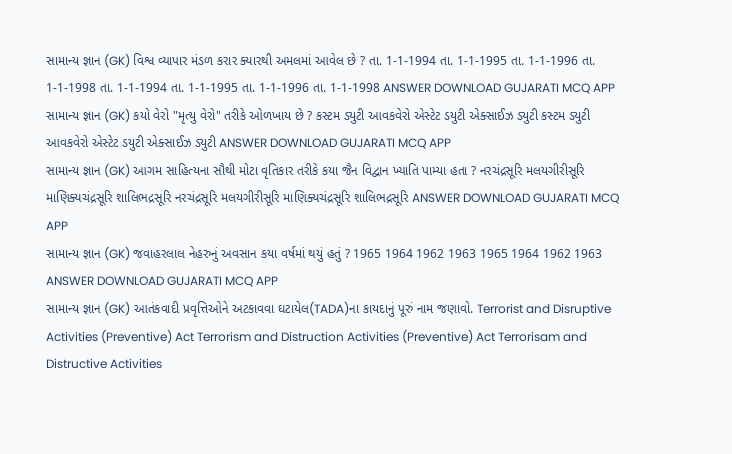સામાન્ય જ્ઞાન (GK) વિશ્વ વ્યાપાર મંડળ કરાર ક્યારથી અમલમાં આવેલ છે ? તા. 1-1-1994 તા. 1-1-1995 તા. 1-1-1996 તા. 1-1-1998 તા. 1-1-1994 તા. 1-1-1995 તા. 1-1-1996 તા. 1-1-1998 ANSWER DOWNLOAD GUJARATI MCQ APP
સામાન્ય જ્ઞાન (GK) કયો વેરો "મૃત્યુ વેરો" તરીકે ઓળખાય છે ? કસ્ટમ ડ્યુટી આવકવેરો એસ્ટેટ ડયુટી એક્સાઈઝ ડ્યુટી કસ્ટમ ડ્યુટી આવકવેરો એસ્ટેટ ડયુટી એક્સાઈઝ ડ્યુટી ANSWER DOWNLOAD GUJARATI MCQ APP
સામાન્ય જ્ઞાન (GK) આગમ સાહિત્યના સૌથી મોટા વૃતિકાર તરીકે કયા જૈન વિદ્વાન ખ્યાતિ પામ્યા હતા ? નરચંદ્રસૂરિ મલયગીરીસૂરિ માણિક્યચંદ્રસૂરિ શાલિભદ્રસૂરિ નરચંદ્રસૂરિ મલયગીરીસૂરિ માણિક્યચંદ્રસૂરિ શાલિભદ્રસૂરિ ANSWER DOWNLOAD GUJARATI MCQ APP
સામાન્ય જ્ઞાન (GK) જવાહરલાલ નેહરુનું અવસાન કયા વર્ષમાં થયું હતું ? 1965 1964 1962 1963 1965 1964 1962 1963 ANSWER DOWNLOAD GUJARATI MCQ APP
સામાન્ય જ્ઞાન (GK) આતંકવાદી પ્રવૃત્તિઓને અટકાવવા ઘટાયેલ(TADA)ના કાયદાનું પૂરું નામ જણાવો. Terrorist and Disruptive Activities (Preventive) Act Terrorism and Distruction Activities (Preventive) Act Terrorisam and Distructive Activities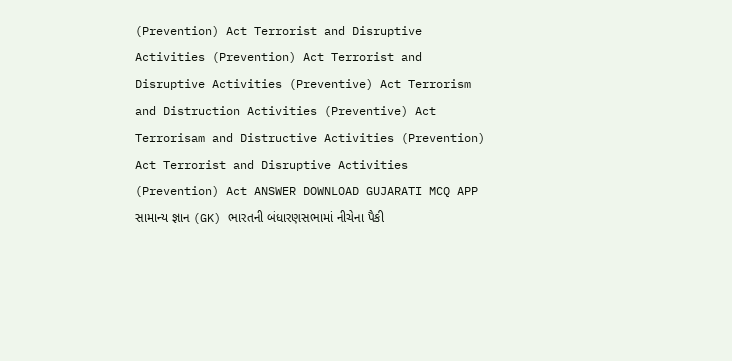(Prevention) Act Terrorist and Disruptive Activities (Prevention) Act Terrorist and Disruptive Activities (Preventive) Act Terrorism and Distruction Activities (Preventive) Act Terrorisam and Distructive Activities (Prevention) Act Terrorist and Disruptive Activities (Prevention) Act ANSWER DOWNLOAD GUJARATI MCQ APP
સામાન્ય જ્ઞાન (GK) ભારતની બંધારણસભામાં નીચેના પૈકી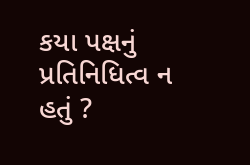કયા પક્ષનું પ્રતિનિધિત્વ ન હતું ?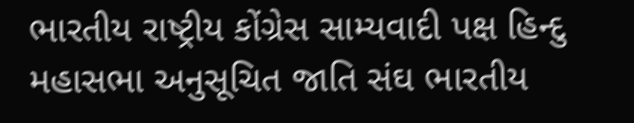ભારતીય રાષ્ટ્રીય કોંગ્રેસ સામ્યવાદી પક્ષ હિન્દુ મહાસભા અનુસૂચિત જાતિ સંઘ ભારતીય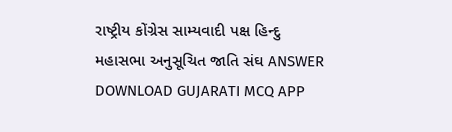રાષ્ટ્રીય કોંગ્રેસ સામ્યવાદી પક્ષ હિન્દુ મહાસભા અનુસૂચિત જાતિ સંઘ ANSWER DOWNLOAD GUJARATI MCQ APP